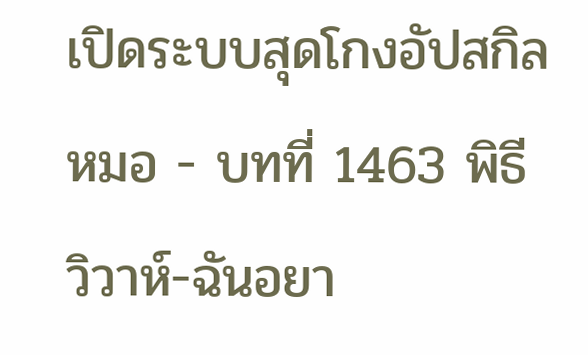เปิดระบบสุดโกงอัปสกิลหมอ - บทที่ 1463 พิธีวิวาห์-ฉันอยา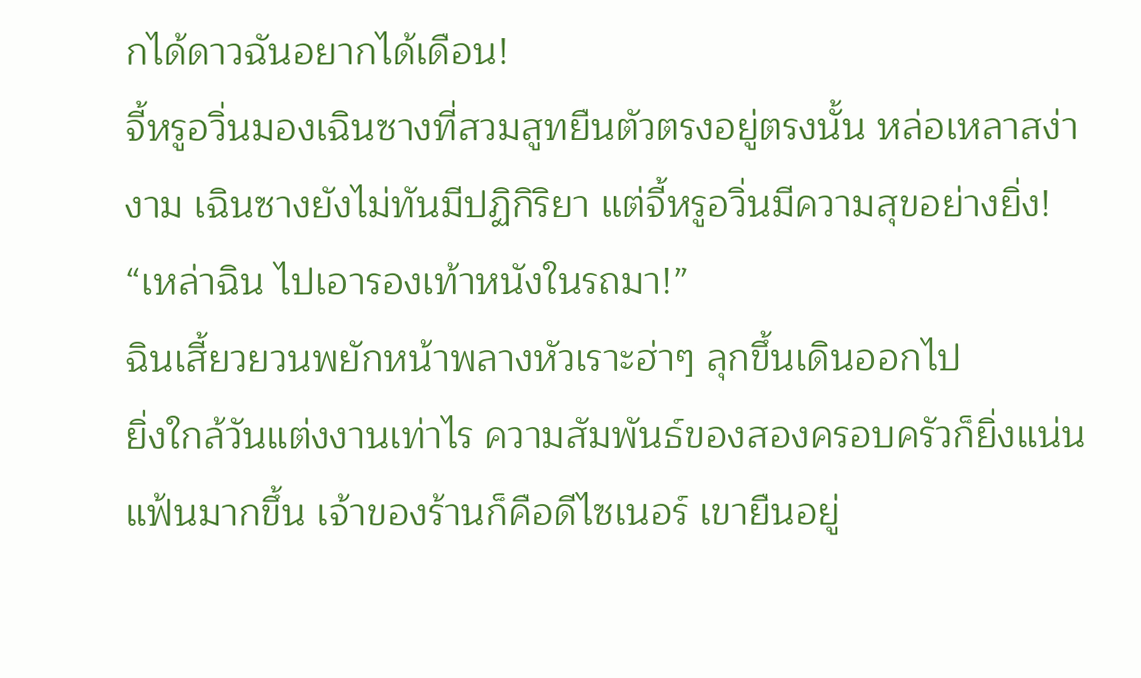กได้ดาวฉันอยากได้เดือน!
จี้หรูอวิ่นมองเฉินซางที่สวมสูทยืนตัวตรงอยู่ตรงนั้น หล่อเหลาสง่างาม เฉินซางยังไม่ทันมีปฏิกิริยา แต่จี้หรูอวิ่นมีความสุขอย่างยิ่ง!
“เหล่าฉิน ไปเอารองเท้าหนังในรถมา!”
ฉินเสี้ยวยวนพยักหน้าพลางหัวเราะฮ่าๆ ลุกขึ้นเดินออกไป
ยิ่งใกล้วันแต่งงานเท่าไร ความสัมพันธ์ของสองครอบครัวก็ยิ่งแน่นแฟ้นมากขึ้น เจ้าของร้านก็คือดีไซเนอร์ เขายืนอยู่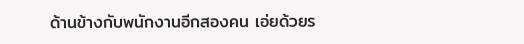ด้านข้างกับพนักงานอีกสองคน เอ่ยด้วยร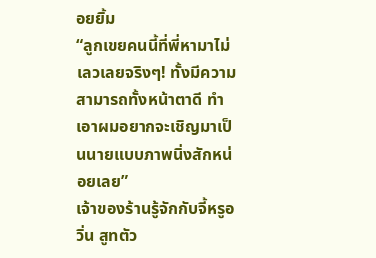อยยิ้ม
“ลูกเขยคนนี้ที่พี่หามาไม่เลวเลยจริงๆ! ทั้งมีความสามารถทั้งหน้าตาดี ทำเอาผมอยากจะเชิญมาเป็นนายแบบภาพนิ่งสักหน่อยเลย”
เจ้าของร้านรู้จักกับจี้หรูอวิ่น สูทตัว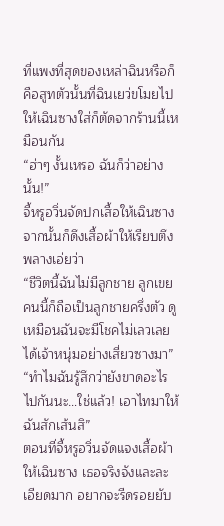ที่แพงที่สุดของเหล่าฉินหรือก็คือสูทตัวนั้นที่ฉินเยว่ขโมยไปให้เฉินซางใส่ก็ตัดจากร้านนี้เหมือนกัน
“ฮ่าๆ งั้นเหรอ ฉันก็ว่าอย่างนั้น!”
จี้หรูอวิ่นจัดปกเสื้อให้เฉินซาง จากนั้นก็ดึงเสื้อผ้าให้เรียบตึงพลางเอ่ยว่า
“ชีวิตนี้ฉันไม่มีลูกชาย ลูกเขยคนนี้ก็ถือเป็นลูกชายครึ่งตัว ดูเหมือนฉันจะมีโชคไม่เลวเลย ได้เจ้าหนุ่มอย่างเสี่ยวซางมา”
“ทำไมฉันรู้สึกว่ายังขาดอะไรไปกันนะ…ใช่แล้ว! เอาไทมาให้ฉันสักเส้นสิ”
ตอนที่จี้หรูอวิ่นจัดแจงเสื้อผ้าให้เฉินซาง เธอจริงจังและละเอียดมาก อยากจะรีดรอยยับ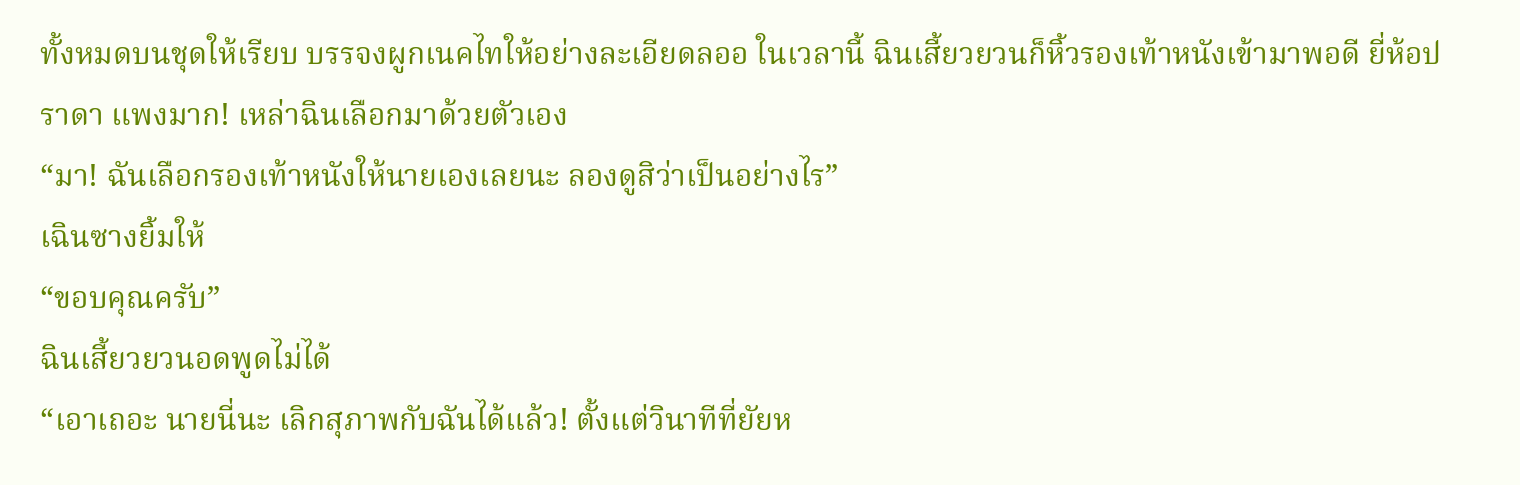ทั้งหมดบนชุดให้เรียบ บรรจงผูกเนคไทให้อย่างละเอียดลออ ในเวลานี้ ฉินเสี้ยวยวนก็หิ้วรองเท้าหนังเข้ามาพอดี ยี่ห้อปราดา แพงมาก! เหล่าฉินเลือกมาด้วยตัวเอง
“มา! ฉันเลือกรองเท้าหนังให้นายเองเลยนะ ลองดูสิว่าเป็นอย่างไร”
เฉินซางยิ้มให้
“ขอบคุณครับ”
ฉินเสี้ยวยวนอดพูดไม่ได้
“เอาเถอะ นายนี่นะ เลิกสุภาพกับฉันได้แล้ว! ตั้งแต่วินาทีที่ยัยห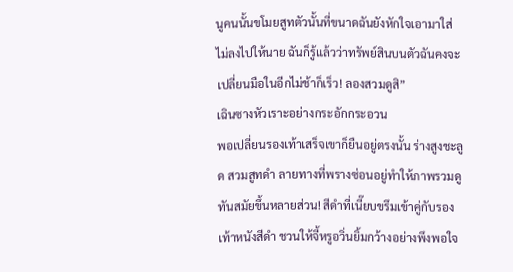นูคนนั้นขโมยสูทตัวนั้นที่ขนาดฉันยังหักใจเอามาใส่ไม่ลงไปให้นาย ฉันก็รู้แล้วว่าทรัพย์สินบนตัวฉันคงจะเปลี่ยนมือในอีกไม่ช้าก็เร็ว! ลองสวมดูสิ”
เฉินซางหัวเราะอย่างกระอักกระอวน
พอเปลี่ยนรองเท้าเสร็จเขาก็ยืนอยู่ตรงนั้น ร่างสูงชะลูด สวมสูทดำ ลายทางที่พรางซ่อนอยู่ทำให้ภาพรวมดูทันสมัยขึ้นหลายส่วน! สีดำที่เนี๊ยบขรึมเข้าคู่กับรองเท้าหนังสีดำ ชวนให้จี้หรูอวิ่นยิ้มกว้างอย่างพึงพอใจ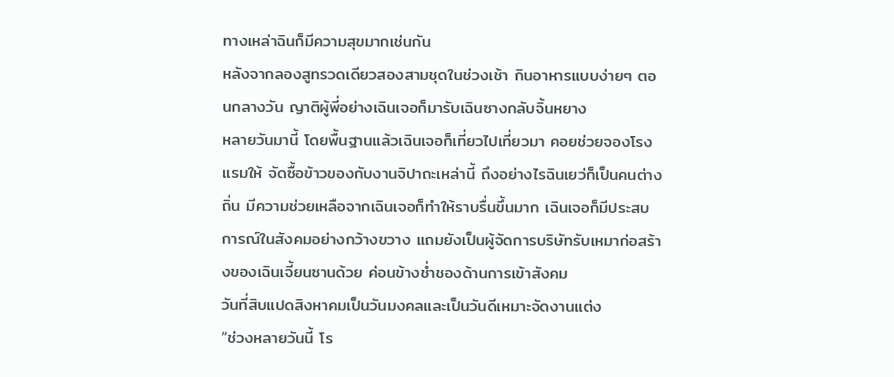ทางเหล่าฉินก็มีความสุขมากเช่นกัน
หลังจากลองสูทรวดเดียวสองสามชุดในช่วงเช้า กินอาหารแบบง่ายๆ ตอนกลางวัน ญาติผู้พี่อย่างเฉินเจอก็มารับเฉินซางกลับจิ้นหยาง
หลายวันมานี้ โดยพื้นฐานแล้วเฉินเจอก็เที่ยวไปเที่ยวมา คอยช่วยจองโรงแรมให้ จัดซื้อข้าวของกับงานจิปาถะเหล่านี้ ถึงอย่างไรฉินเยว่ก็เป็นคนต่างถิ่น มีความช่วยเหลือจากเฉินเจอก็ทำให้ราบรื่นขึ้นมาก เฉินเจอก็มีประสบการณ์ในสังคมอย่างกว้างขวาง แถมยังเป็นผู้จัดการบริษัทรับเหมาก่อสร้างของเฉินเจี้ยนซานด้วย ค่อนข้างช่ำชองด้านการเข้าสังคม
วันที่สิบแปดสิงหาคมเป็นวันมงคลและเป็นวันดีเหมาะจัดงานแต่ง
“ช่วงหลายวันนี้ โร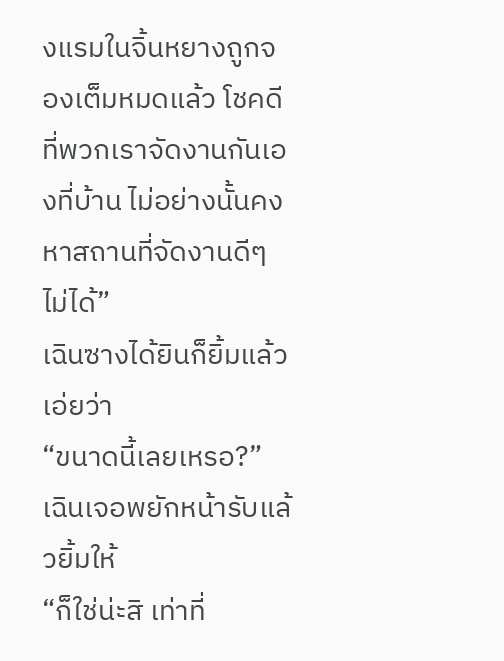งแรมในจิ้นหยางถูกจองเต็มหมดแล้ว โชคดีที่พวกเราจัดงานกันเองที่บ้าน ไม่อย่างนั้นคงหาสถานที่จัดงานดีๆ ไม่ได้”
เฉินซางได้ยินก็ยิ้มแล้วเอ่ยว่า
“ขนาดนี้เลยเหรอ?”
เฉินเจอพยักหน้ารับแล้วยิ้มให้
“ก็ใช่น่ะสิ เท่าที่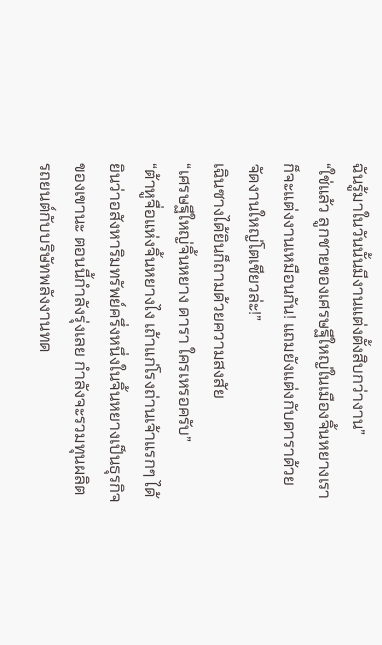ฉันรู้มาในวันนั้นมีงานแต่งตั้งสิบกว่างาน”
“ใช่แล้ว ลูกชายของเศรษฐีใหญ่ในเมืองจิ้นหยางเราก็จะแต่งงานเหมือนกัน! แถมยังแต่งกับดาราด้วย จัดงานใหญ่โตเชียวล่ะ!”
เฉินซางได้ยินก็ถามด้วยความสงสัย
“เศรษฐีใหญ่จิ้นหยาง ดารา ใครเหรอครับ”
“ต้าหูจื่อแห่งจิ้นหยางไง เถ้าแก่โรงถ่านเจ้าแรกๆ ได้ยินว่าอสังหาริมทรัพย์ครึ่งหนึ่งในจิ้นหยางเป็นธุรกิจของเขานะ ตอนนี้กำลังรุ่งเลย กำลังจะรวมทุนผลิตรถยนต์กับบริษัทพลังงานทด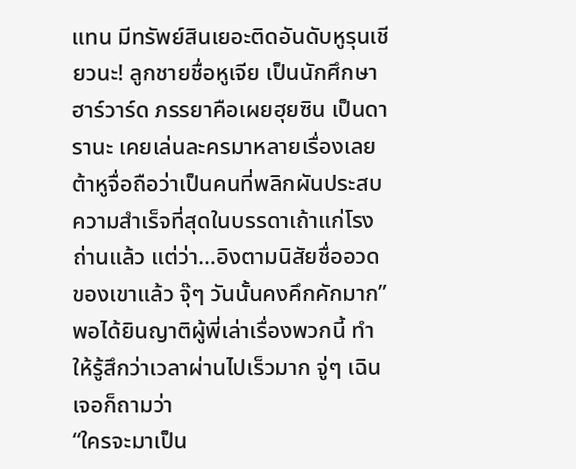แทน มีทรัพย์สินเยอะติดอันดับหูรุนเชียวนะ! ลูกชายชื่อหูเจีย เป็นนักศึกษาฮาร์วาร์ด ภรรยาคือเผยฮุยซิน เป็นดารานะ เคยเล่นละครมาหลายเรื่องเลย ต้าหูจื่อถือว่าเป็นคนที่พลิกผันประสบความสำเร็จที่สุดในบรรดาเถ้าแก่โรงถ่านแล้ว แต่ว่า…อิงตามนิสัยชื่ออวดของเขาแล้ว จุ๊ๆ วันนั้นคงคึกคักมาก”
พอได้ยินญาติผู้พี่เล่าเรื่องพวกนี้ ทำให้รู้สึกว่าเวลาผ่านไปเร็วมาก จู่ๆ เฉินเจอก็ถามว่า
“ใครจะมาเป็น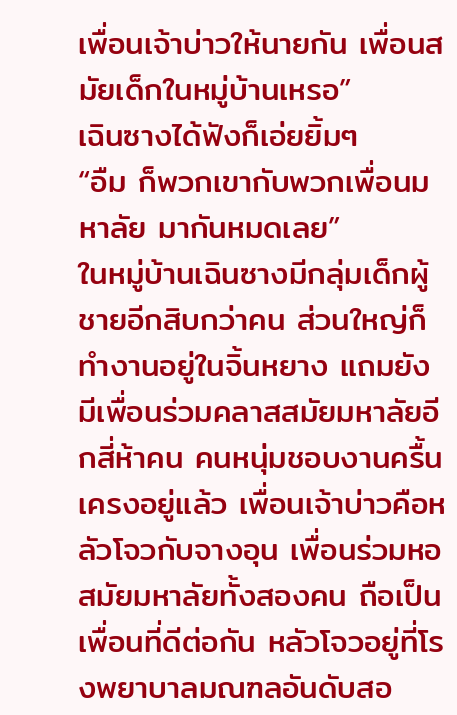เพื่อนเจ้าบ่าวให้นายกัน เพื่อนสมัยเด็กในหมู่บ้านเหรอ”
เฉินซางได้ฟังก็เอ่ยยิ้มๆ
“อืม ก็พวกเขากับพวกเพื่อนมหาลัย มากันหมดเลย”
ในหมู่บ้านเฉินซางมีกลุ่มเด็กผู้ชายอีกสิบกว่าคน ส่วนใหญ่ก็ทำงานอยู่ในจิ้นหยาง แถมยังมีเพื่อนร่วมคลาสสมัยมหาลัยอีกสี่ห้าคน คนหนุ่มชอบงานครื้นเครงอยู่แล้ว เพื่อนเจ้าบ่าวคือหลัวโจวกับจางอุน เพื่อนร่วมหอสมัยมหาลัยทั้งสองคน ถือเป็นเพื่อนที่ดีต่อกัน หลัวโจวอยู่ที่โรงพยาบาลมณฑลอันดับสอ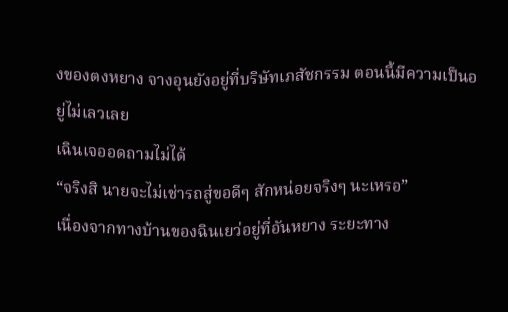งของตงหยาง จางอุนยังอยู่ที่บริษัทเภสัชกรรม ตอนนี้มีความเป็นอยู่ไม่เลวเลย
เฉินเจออดถามไม่ได้
“จริงสิ นายจะไม่เช่ารถสู่ขอดีๆ สักหน่อยจริงๆ นะเหรอ”
เนื่องจากทางบ้านของฉินเยว่อยู่ที่อันหยาง ระยะทาง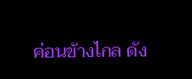ค่อนข้างไกล ดัง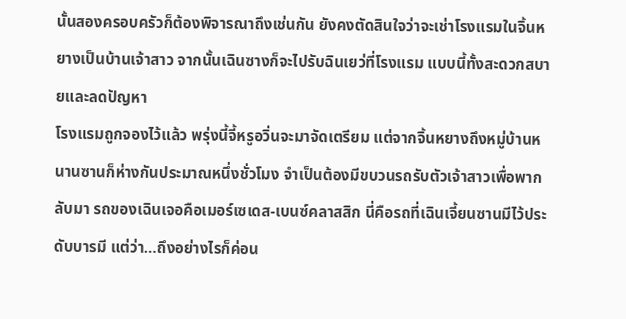นั้นสองครอบครัวก็ต้องพิจารณาถึงเช่นกัน ยังคงตัดสินใจว่าจะเช่าโรงแรมในจิ้นหยางเป็นบ้านเจ้าสาว จากนั้นเฉินซางก็จะไปรับฉินเยว่ที่โรงแรม แบบนี้ทั้งสะดวกสบายและลดปัญหา
โรงแรมถูกจองไว้แล้ว พรุ่งนี้จี้หรูอวิ่นจะมาจัดเตรียม แต่จากจิ้นหยางถึงหมู่บ้านหนานซานก็ห่างกันประมาณหนึ่งชั่วโมง จำเป็นต้องมีขบวนรถรับตัวเจ้าสาวเพื่อพากลับมา รถของเฉินเจอคือเมอร์เซเดส-เบนซ์คลาสสิก นี่คือรถที่เฉินเจี้ยนซานมีไว้ประดับบารมี แต่ว่า…ถึงอย่างไรก็ค่อน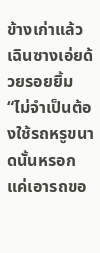ข้างเก่าแล้ว
เฉินซางเอ่ยด้วยรอยยิ้ม
“ไม่จำเป็นต้องใช้รถหรูขนาดนั้นหรอก แค่เอารถขอ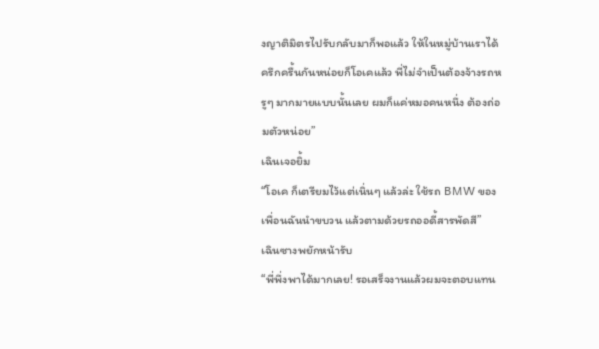งญาติมิตรไปรับกลับมาก็พอแล้ว ให้ในหมู่บ้านเราได้ครึกครื้นกันหน่อยก็โอเคแล้ว พี่ไม่จำเป็นต้องจ้างรถหรูๆ มากมายแบบนั้นเลย ผมก็แค่หมอคนหนึ่ง ต้องถ่อมตัวหน่อย”
เฉินเจอยิ้ม
“โอเค ก็เตรียมไว้แต่เนิ่นๆ แล้วล่ะ ใช้รถ BMW ของเพื่อนฉันนำขบวน แล้วตามด้วยรถออดี้สารพัดสี”
เฉินซางพยักหน้ารับ
“พี่พึ่งพาได้มากเลย! รอเสร็จงานแล้วผมจะตอบแทน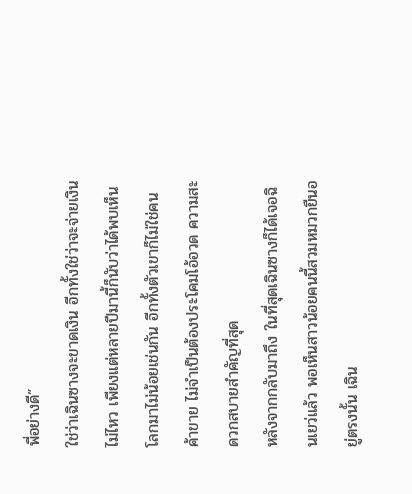พี่อย่างดี”
ใช่ว่าเฉินซางจะขาดเงิน อีกทั้งใช่ว่าจะจ่ายเงินไม่ไหว เพียงแต่หลายปีมานี้ก็นับว่าได้พบเห็นโลกมาไม่น้อยเช่นกัน อีกทั้งตัวเขาก็ไม่ใช่คนค้าขาย ไม่จำเป็นต้องประโคมโอ้อวด ความสะดวกสบายสำคัญที่สุด
หลังจากกลับมาถึง ในที่สุดเฉินซางก็ได้เจอฉินเยว่แล้ว พอเห็นสาวน้อยคนนี้สวมหมวกยืนอยู่ตรงนั้น เฉิน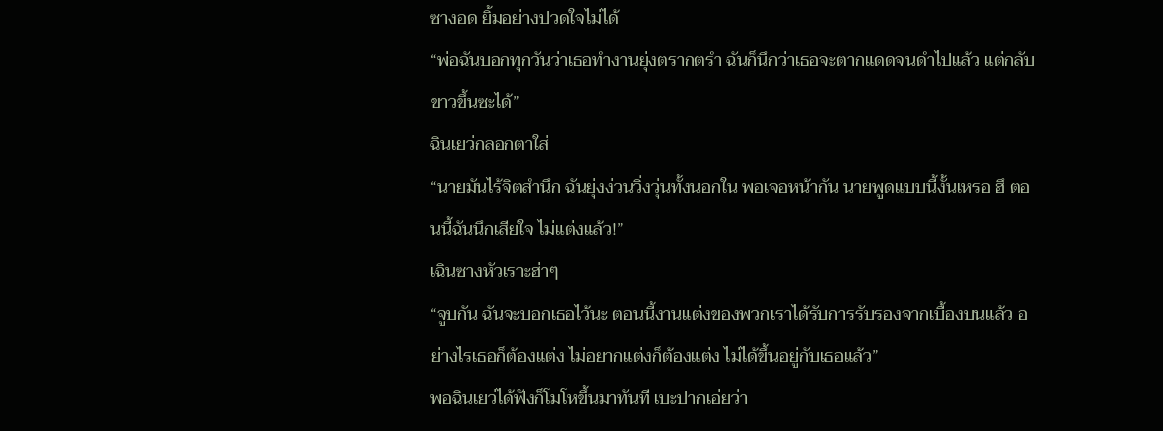ซางอด ยิ้มอย่างปวดใจไม่ได้
“พ่อฉันบอกทุกวันว่าเธอทำงานยุ่งตรากตรำ ฉันก็นึกว่าเธอจะตากแดดจนดำไปแล้ว แต่กลับขาวขึ้นซะได้”
ฉินเยว่กลอกตาใส่
“นายมันไร้จิตสำนึก ฉันยุ่งง่วนวิ่งวุ่นทั้งนอกใน พอเจอหน้ากัน นายพูดแบบนี้งั้นเหรอ ฮึ ตอนนี้ฉันนึกเสียใจ ไม่แต่งแล้ว!”
เฉินซางหัวเราะฮ่าๆ
“จูบกัน ฉันจะบอกเธอไว้นะ ตอนนี้งานแต่งของพวกเราได้รับการรับรองจากเบื้องบนแล้ว อย่างไรเธอก็ต้องแต่ง ไม่อยากแต่งก็ต้องแต่ง ไม่ได้ขึ้นอยู่กับเธอแล้ว”
พอฉินเยว่ได้ฟังก็โมโหขึ้นมาทันที เบะปากเอ่ยว่า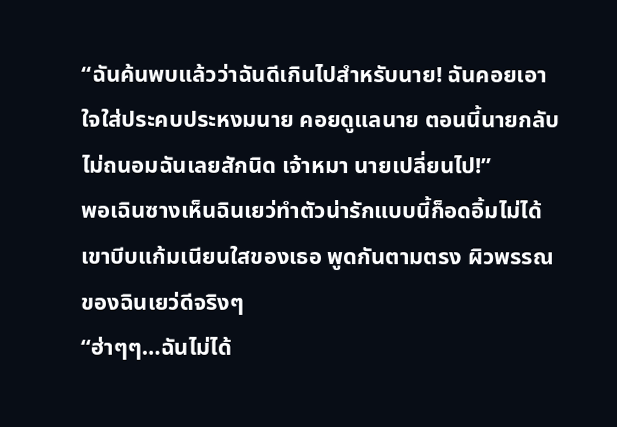“ฉันค้นพบแล้วว่าฉันดีเกินไปสำหรับนาย! ฉันคอยเอาใจใส่ประคบประหงมนาย คอยดูแลนาย ตอนนี้นายกลับไม่ถนอมฉันเลยสักนิด เจ้าหมา นายเปลี่ยนไป!”
พอเฉินซางเห็นฉินเยว่ทำตัวน่ารักแบบนี้ก็อดอิ้มไม่ได้ เขาบีบแก้มเนียนใสของเธอ พูดกันตามตรง ผิวพรรณของฉินเยว่ดีจริงๆ
“ฮ่าๆๆ…ฉันไม่ได้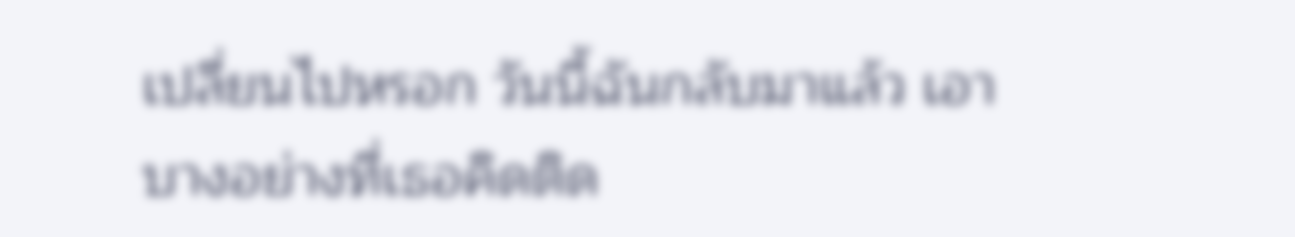เปลี่ยนไปหรอก วันนี้ฉันกลับมาแล้ว เอาบางอย่างที่เธอคิดติด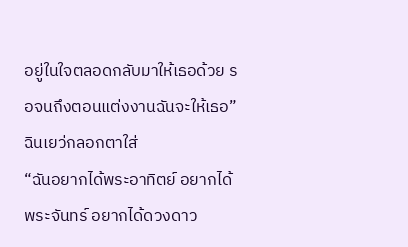อยู่ในใจตลอดกลับมาให้เธอด้วย รอจนถึงตอนแต่งงานฉันจะให้เธอ”
ฉินเยว่กลอกตาใส่
“ฉันอยากได้พระอาทิตย์ อยากได้พระจันทร์ อยากได้ดวงดาว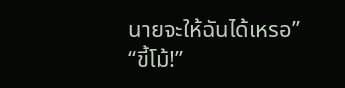นายจะให้ฉันได้เหรอ”
“ขี้โม้!”